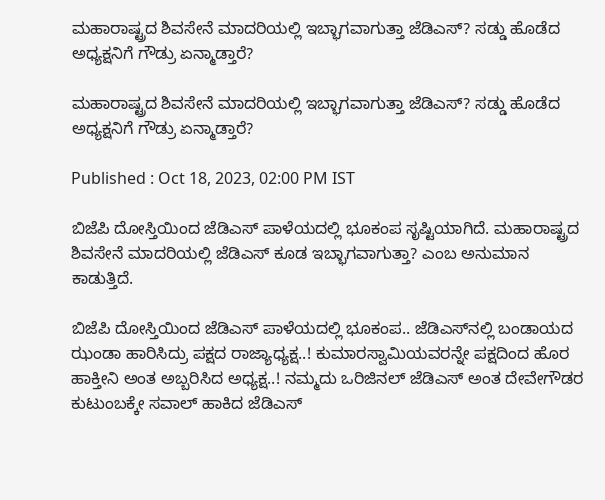ಮಹಾರಾಷ್ಟ್ರದ ಶಿವಸೇನೆ ಮಾದರಿಯಲ್ಲಿ ಇಬ್ಭಾಗವಾಗುತ್ತಾ ಜೆಡಿಎಸ್? ಸಡ್ಡು ಹೊಡೆದ ಅಧ್ಯಕ್ಷನಿಗೆ ಗೌಡ್ರು ಏನ್ಮಾಡ್ತಾರೆ?

ಮಹಾರಾಷ್ಟ್ರದ ಶಿವಸೇನೆ ಮಾದರಿಯಲ್ಲಿ ಇಬ್ಭಾಗವಾಗುತ್ತಾ ಜೆಡಿಎಸ್? ಸಡ್ಡು ಹೊಡೆದ ಅಧ್ಯಕ್ಷನಿಗೆ ಗೌಡ್ರು ಏನ್ಮಾಡ್ತಾರೆ?

Published : Oct 18, 2023, 02:00 PM IST

ಬಿಜೆಪಿ ದೋಸ್ತಿಯಿಂದ ಜೆಡಿಎಸ್ ಪಾಳೆಯದಲ್ಲಿ ಭೂಕಂಪ ಸೃಷ್ಟಿಯಾಗಿದೆ. ಮಹಾರಾಷ್ಟ್ರದ ಶಿವಸೇನೆ ಮಾದರಿಯಲ್ಲಿ ಜೆಡಿಎಸ್‌ ಕೂಡ ಇಬ್ಭಾಗವಾಗುತ್ತಾ? ಎಂಬ ಅನುಮಾನ ಕಾಡುತ್ತಿದೆ.

ಬಿಜೆಪಿ ದೋಸ್ತಿಯಿಂದ ಜೆಡಿಎಸ್ ಪಾಳೆಯದಲ್ಲಿ ಭೂಕಂಪ.. ಜೆಡಿಎಸ್‌ನಲ್ಲಿ ಬಂಡಾಯದ ಝಂಡಾ ಹಾರಿಸಿದ್ರು ಪಕ್ಷದ ರಾಜ್ಯಾಧ್ಯಕ್ಷ..! ಕುಮಾರಸ್ವಾಮಿಯವರನ್ನೇ ಪಕ್ಷದಿಂದ ಹೊರ ಹಾಕ್ತೀನಿ ಅಂತ ಅಬ್ಬರಿಸಿದ ಅಧ್ಯಕ್ಷ..! ನಮ್ಮದು ಒರಿಜಿನಲ್ ಜೆಡಿಎಸ್ ಅಂತ ದೇವೇಗೌಡರ ಕುಟುಂಬಕ್ಕೇ ಸವಾಲ್ ಹಾಕಿದ ಜೆಡಿಎಸ್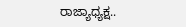ರಾಜ್ಯಾಧ್ಯಕ್ಷ..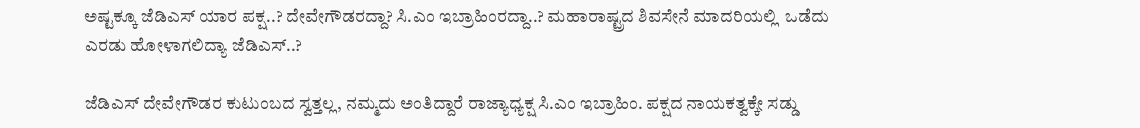ಅಷ್ಟಕ್ಕೂ ಜೆಡಿಎಸ್ ಯಾರ ಪಕ್ಷ..? ದೇವೇಗೌಡರದ್ದಾ? ಸಿ.ಎಂ ಇಬ್ರಾಹಿಂರದ್ದಾ..? ಮಹಾರಾಷ್ಟ್ರದ ಶಿವಸೇನೆ ಮಾದರಿಯಲ್ಲಿ  ಒಡೆದು ಎರಡು ಹೋಳಾಗಲಿದ್ಯಾ ಜೆಡಿಎಸ್..?

ಜೆಡಿಎಸ್ ದೇವೇಗೌಡರ ಕುಟುಂಬದ ಸ್ವತ್ತಲ್ಲ, ನಮ್ಮದು ಅಂತಿದ್ದಾರೆ ರಾಜ್ಯಾಧ್ಯಕ್ಷ ಸಿ.ಎಂ ಇಬ್ರಾಹಿಂ. ಪಕ್ಷದ ನಾಯಕತ್ವಕ್ಕೇ ಸಡ್ಡು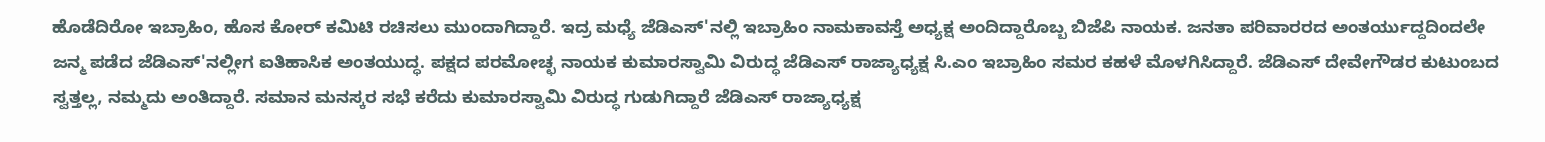ಹೊಡೆದಿರೋ ಇಬ್ರಾಹಿಂ, ಹೊಸ ಕೋರ್ ಕಮಿಟಿ ರಚಿಸಲು ಮುಂದಾಗಿದ್ದಾರೆ. ಇದ್ರ ಮಧ್ಯೆ ಜೆಡಿಎಸ್'ನಲ್ಲಿ ಇಬ್ರಾಹಿಂ ನಾಮಕಾವಸ್ತೆ ಅಧ್ಯಕ್ಷ ಅಂದಿದ್ದಾರೊಬ್ಬ ಬಿಜೆಪಿ ನಾಯಕ. ಜನತಾ ಪರಿವಾರರದ ಅಂತರ್ಯುದ್ದದಿಂದಲೇ ಜನ್ಮ ಪಡೆದ ಜೆಡಿಎಸ್'ನಲ್ಲೀಗ ಐತಿಹಾಸಿಕ ಅಂತಯುದ್ಧ. ಪಕ್ಷದ ಪರಮೋಚ್ಛ ನಾಯಕ ಕುಮಾರಸ್ವಾಮಿ ವಿರುದ್ಧ ಜೆಡಿಎಸ್ ರಾಜ್ಯಾಧ್ಯಕ್ಷ ಸಿ.ಎಂ ಇಬ್ರಾಹಿಂ ಸಮರ ಕಹಳೆ ಮೊಳಗಿಸಿದ್ದಾರೆ. ಜೆಡಿಎಸ್ ದೇವೇಗೌಡರ ಕುಟುಂಬದ ಸ್ವತ್ತಲ್ಲ, ನಮ್ಮದು ಅಂತಿದ್ದಾರೆ. ಸಮಾನ ಮನಸ್ಕರ ಸಭೆ ಕರೆದು ಕುಮಾರಸ್ವಾಮಿ ವಿರುದ್ಧ ಗುಡುಗಿದ್ದಾರೆ ಜೆಡಿಎಸ್ ರಾಜ್ಯಾಧ್ಯಕ್ಷ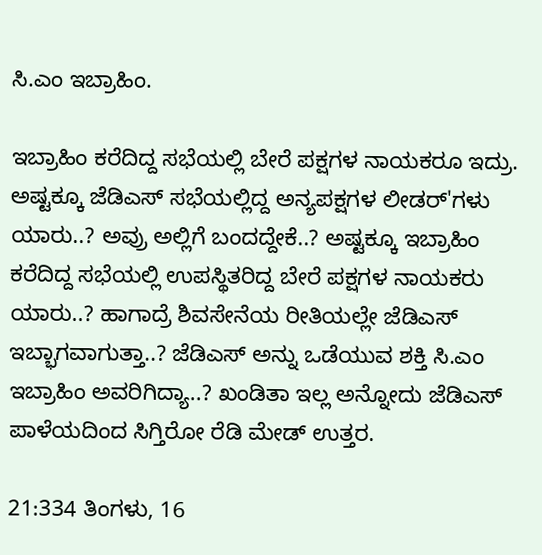ಸಿ.ಎಂ ಇಬ್ರಾಹಿಂ.

ಇಬ್ರಾಹಿಂ ಕರೆದಿದ್ದ ಸಭೆಯಲ್ಲಿ ಬೇರೆ ಪಕ್ಷಗಳ ನಾಯಕರೂ ಇದ್ರು. ಅಷ್ಟಕ್ಕೂ ಜೆಡಿಎಸ್ ಸಭೆಯಲ್ಲಿದ್ದ ಅನ್ಯಪಕ್ಷಗಳ ಲೀಡರ್'ಗಳು ಯಾರು..? ಅವ್ರು ಅಲ್ಲಿಗೆ ಬಂದದ್ದೇಕೆ..? ಅಷ್ಟಕ್ಕೂ ಇಬ್ರಾಹಿಂ ಕರೆದಿದ್ದ ಸಭೆಯಲ್ಲಿ ಉಪಸ್ಥಿತರಿದ್ದ ಬೇರೆ ಪಕ್ಷಗಳ ನಾಯಕರು ಯಾರು..? ಹಾಗಾದ್ರೆ ಶಿವಸೇನೆಯ ರೀತಿಯಲ್ಲೇ ಜೆಡಿಎಸ್ ಇಬ್ಭಾಗವಾಗುತ್ತಾ..? ಜೆಡಿಎಸ್‌ ಅನ್ನು ಒಡೆಯುವ ಶಕ್ತಿ ಸಿ.ಎಂ ಇಬ್ರಾಹಿಂ ಅವರಿಗಿದ್ಯಾ..? ಖಂಡಿತಾ ಇಲ್ಲ ಅನ್ನೋದು ಜೆಡಿಎಸ್ ಪಾಳೆಯದಿಂದ ಸಿಗ್ತಿರೋ ರೆಡಿ ಮೇಡ್ ಉತ್ತರ.

21:334 ತಿಂಗಳು, 16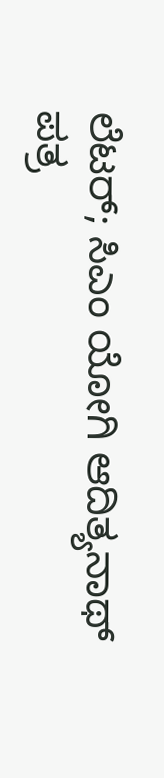ಲೆಟರ್; ಸಿಎಂ ಯೋಗಿ ಆದಿತ್ಯನಾಥ್ ಪತ್ರ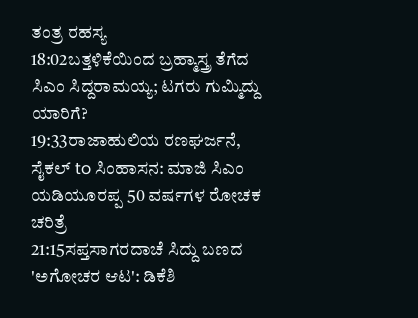ತಂತ್ರ ರಹಸ್ಯ
18:02ಬತ್ತಳಿಕೆಯಿಂದ ಬ್ರಹ್ಮಾಸ್ತ್ರ ತೆಗೆದ ಸಿಎಂ ಸಿದ್ದರಾಮಯ್ಯ; ಟಗರು ಗುಮ್ಮಿದ್ದು ಯಾರಿಗೆ?
19:33ರಾಜಾಹುಲಿಯ ರಣಘರ್ಜನೆ, ಸೈಕಲ್ to ಸಿಂಹಾಸನ: ಮಾಜಿ ಸಿಎಂ ಯಡಿಯೂರಪ್ಪ 50 ವರ್ಷಗಳ ರೋಚಕ ಚರಿತ್ರೆ
21:15ಸಪ್ತಸಾಗರದಾಚೆ ಸಿದ್ದು ಬಣದ 'ಅಗೋಚರ ಆಟ': ಡಿಕೆಶಿ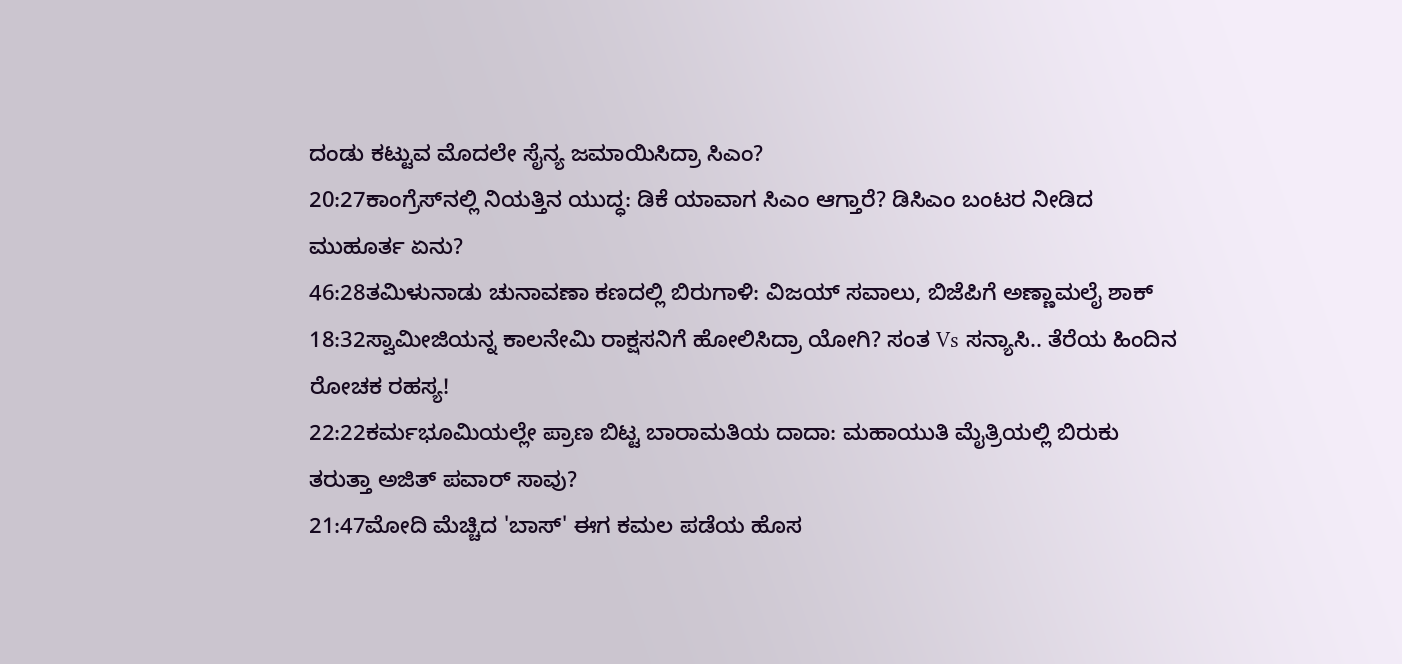ದಂಡು ಕಟ್ಟುವ ಮೊದಲೇ ಸೈನ್ಯ ಜಮಾಯಿಸಿದ್ರಾ ಸಿಎಂ?
20:27ಕಾಂಗ್ರೆಸ್‌ನಲ್ಲಿ ನಿಯತ್ತಿನ ಯುದ್ಧ: ಡಿಕೆ ಯಾವಾಗ ಸಿಎಂ ಆಗ್ತಾರೆ? ಡಿಸಿಎಂ ಬಂಟರ ನೀಡಿದ ಮುಹೂರ್ತ ಏನು?
46:28ತಮಿಳುನಾಡು ಚುನಾವಣಾ ಕಣದಲ್ಲಿ ಬಿರುಗಾಳಿ: ವಿಜಯ್ ಸವಾಲು, ಬಿಜೆಪಿಗೆ ಅಣ್ಣಾಮಲೈ ಶಾಕ್
18:32ಸ್ವಾಮೀಜಿಯನ್ನ ಕಾಲನೇಮಿ ರಾಕ್ಷಸನಿಗೆ ಹೋಲಿಸಿದ್ರಾ ಯೋಗಿ? ಸಂತ Vs ಸನ್ಯಾಸಿ.. ತೆರೆಯ ಹಿಂದಿನ ರೋಚಕ ರಹಸ್ಯ!
22:22ಕರ್ಮಭೂಮಿಯಲ್ಲೇ ಪ್ರಾಣ ಬಿಟ್ಟ ಬಾರಾಮತಿಯ ದಾದಾ: ಮಹಾಯುತಿ ಮೈತ್ರಿಯಲ್ಲಿ ಬಿರುಕು ತರುತ್ತಾ ಅಜಿತ್ ಪವಾರ್ ಸಾವು?
21:47ಮೋದಿ ಮೆಚ್ಚಿದ 'ಬಾಸ್' ಈಗ ಕಮಲ ಪಡೆಯ ಹೊಸ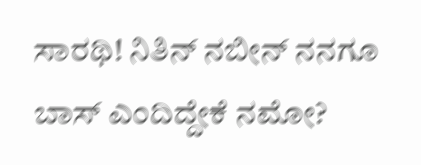ಸಾರಥಿ! ನಿತಿನ್ ನಬೀನ್ ನನಗೂ ಬಾಸ್ ಎಂದಿದ್ದೇಕೆ ನಮೋ?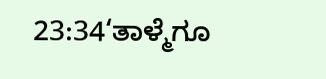23:34‘ತಾಳ್ಮೆಗೂ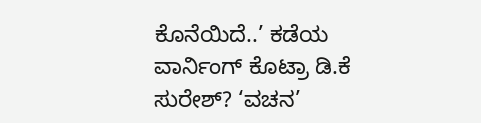ಕೊನೆಯಿದೆ..’ ಕಡೆಯ ವಾರ್ನಿಂಗ್ ಕೊಟ್ರಾ ಡಿ.ಕೆ ಸುರೇಶ್? ‘ವಚನ’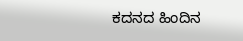ಕದನದ ಹಿಂದಿನ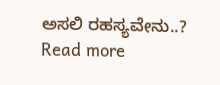ಅಸಲಿ ರಹಸ್ಯವೇನು..?
Read more